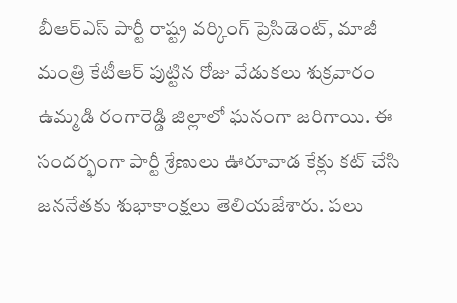బీఆర్ఎస్ పార్టీ రాష్ట్ర వర్కింగ్ ప్రెసిడెంట్, మాజీ మంత్రి కేటీఆర్ పుట్టిన రోజు వేడుకలు శుక్రవారం ఉమ్మడి రంగారెడ్డి జిల్లాలో ఘనంగా జరిగాయి. ఈ సందర్భంగా పార్టీ శ్రేణులు ఊరూవాడ కేక్లు కట్ చేసి జననేతకు శుభాకాంక్షలు తెలియజేశారు. పలు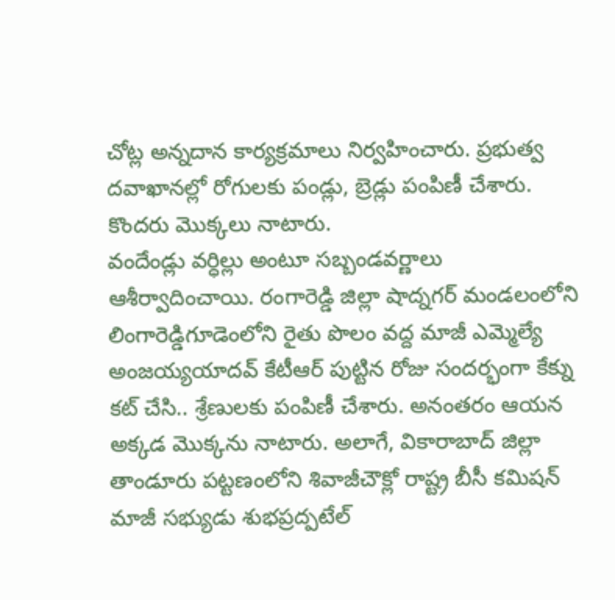చోట్ల అన్నదాన కార్యక్రమాలు నిర్వహించారు. ప్రభుత్వ దవాఖానల్లో రోగులకు పండ్లు, బ్రెడ్లు పంపిణీ చేశారు. కొందరు మొక్కలు నాటారు.
వందేండ్లు వర్ధిల్లు అంటూ సబ్బండవర్ణాలు ఆశీర్వాదించాయి. రంగారెడ్డి జిల్లా షాద్నగర్ మండలంలోని లింగారెడ్డిగూడెంలోని రైతు పొలం వద్ద మాజీ ఎమ్మెల్యే అంజయ్యయాదవ్ కేటీఆర్ పుట్టిన రోజు సందర్భంగా కేక్ను కట్ చేసి.. శ్రేణులకు పంపిణీ చేశారు. అనంతరం ఆయన అక్కడ మొక్కను నాటారు. అలాగే, వికారాబాద్ జిల్లా తాండూరు పట్టణంలోని శివాజీచౌక్లో రాష్ట్ర బీసీ కమిషన్ మాజీ సభ్యుడు శుభప్రద్పటేల్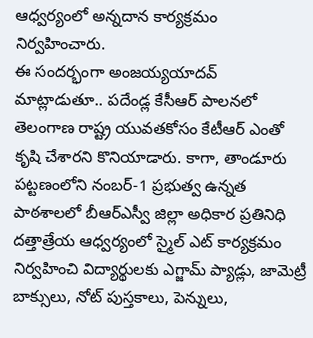ఆధ్వర్యంలో అన్నదాన కార్యక్రమం నిర్వహించారు.
ఈ సందర్భంగా అంజయ్యయాదవ్ మాట్లాడుతూ.. పదేండ్ల కేసీఆర్ పాలనలో తెలంగాణ రాష్ట్ర యువతకోసం కేటీఆర్ ఎంతో కృషి చేశారని కొనియాడారు. కాగా, తాండూరు పట్టణంలోని నంబర్-1 ప్రభుత్వ ఉన్నత పాఠశాలలో బీఆర్ఎస్వీ జిల్లా అధికార ప్రతినిధి దత్తాత్రేయ ఆధ్వర్యంలో స్మైల్ ఎట్ కార్యక్రమం నిర్వహించి విద్యార్థులకు ఎగ్జామ్ ప్యాడ్లు, జామెట్రీ బాక్సులు, నోట్ పుస్తకాలు, పెన్నులు,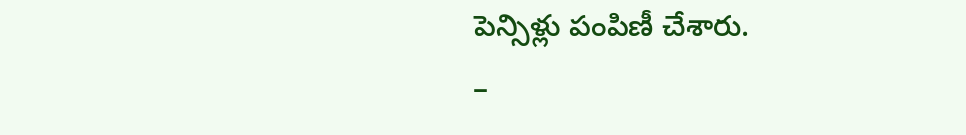పెన్సిళ్లు పంపిణీ చేశారు.
–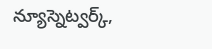న్యూస్నెట్వర్క్,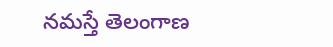నమస్తే తెలంగాణ